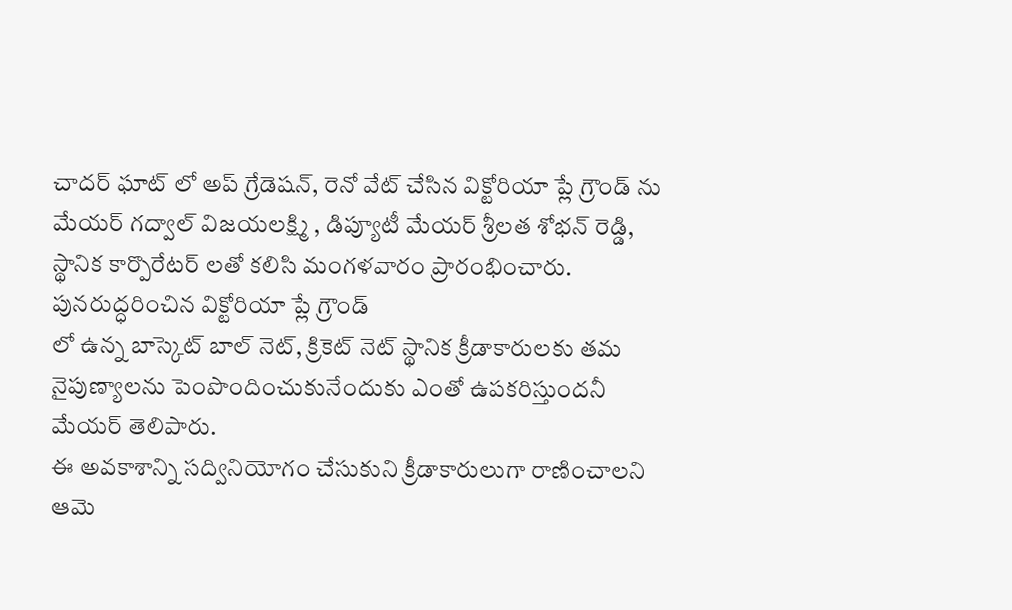చాదర్ ఘాట్ లో అప్ గ్రేడెషన్, రెనో వేట్ చేసిన విక్టోరియా ప్లే గ్రౌండ్ ను మేయర్ గద్వాల్ విజయలక్ష్మి , డిప్యూటీ మేయర్ శ్రీలత శోభన్ రెడ్డి, స్థానిక కార్పొరేటర్ లతో కలిసి మంగళవారం ప్రారంభించారు.
పునరుద్ధరించిన విక్టోరియా ప్లే గ్రౌండ్
లో ఉన్న బాస్కెట్ బాల్ నెట్, క్రికెట్ నెట్ స్థానిక క్రీడాకారులకు తమ నైపుణ్యాలను పెంపొందించుకునేందుకు ఎంతో ఉపకరిస్తుందనీ మేయర్ తెలిపారు.
ఈ అవకాశాన్ని సద్వినియోగం చేసుకుని క్రీడాకారులుగా రాణించాలని ఆమె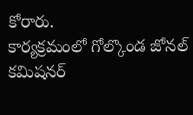కోరారు.
కార్యక్రమంలో గోల్కొండ జోనల్ కమిషనర్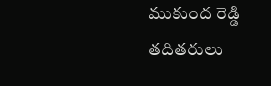ముకుంద రెడ్డి తదితరులు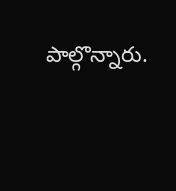పాల్గొన్నారు.